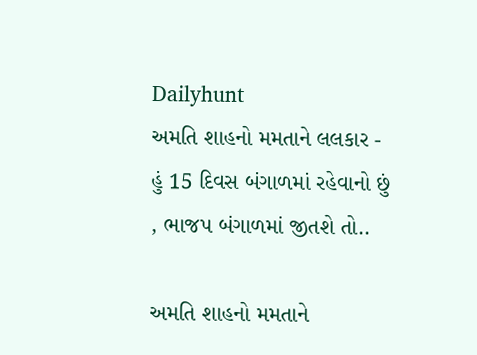Dailyhunt
અમતિ શાહનો મમતાને લલકાર -  હું 15 દિવસ બંગાળમાં રહેવાનો છું , ભાજપ બંગાળમાં જીતશે તો..

અમતિ શાહનો મમતાને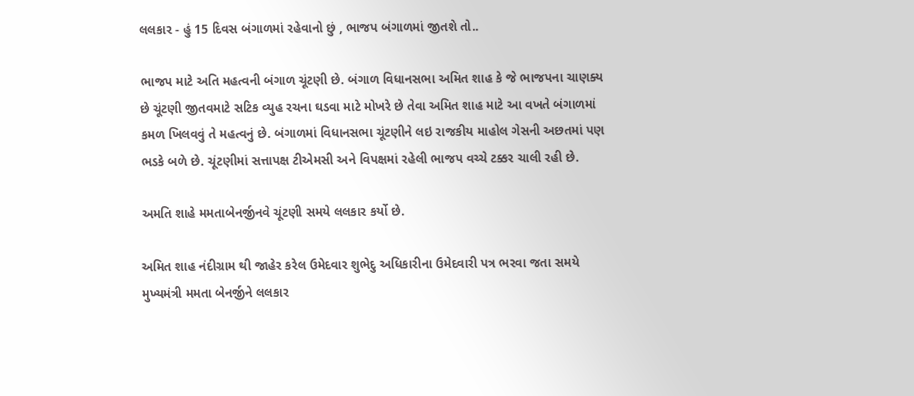લલકાર - હું 15 દિવસ બંગાળમાં રહેવાનો છું , ભાજપ બંગાળમાં જીતશે તો..

ભાજપ માટે અતિ મહત્વની બંગાળ ચૂંટણી છે. બંગાળ વિધાનસભા અમિત શાહ કે જે ભાજપના ચાણક્ય છે ચૂંટણી જીતવમાટે સટિક વ્યુહ રચના ઘડવા માટે મોખરે છે તેવા અમિત શાહ માટે આ વખતે બંગાળમાં કમળ ખિલવવું તે મહત્વનું છે. બંગાળમાં વિધાનસભા ચૂંટણીને લઇ રાજકીય માહોલ ગેસની અછતમાં પણ ભડકે બળે છે. ચૂંટણીમાં સત્તાપક્ષ ટીએમસી અને વિપક્ષમાં રહેલી ભાજપ વચ્ચે ટક્કર ચાલી રહી છે.

અમતિ શાહે મમતાબેનર્જીનવે ચૂંટણી સમયે લલકાર કર્યો છે.

અમિત શાહ નંદીગ્રામ થી જાહેર કરેલ ઉમેદવાર શુભેદુ અધિકારીના ઉમેદવારી પત્ર ભરવા જતા સમયે મુખ્યમંત્રી મમતા બેનર્જીને લલકાર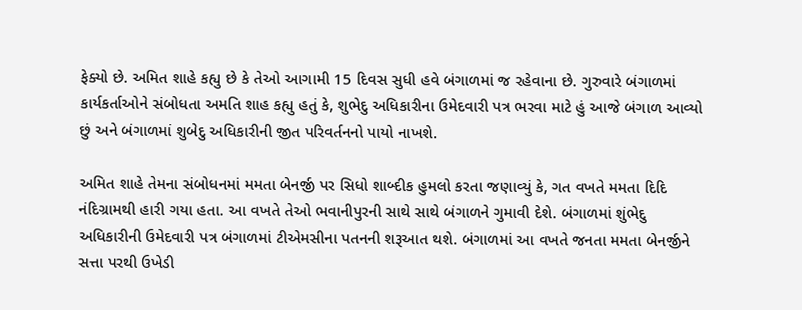ફેક્યો છે. અમિત શાહે કહ્યુ છે કે તેઓ આગામી 15 દિવસ સુધી હવે બંગાળમાં જ રહેવાના છે. ગુરુવારે બંગાળમાં કાર્યકર્તાઓને સંબોધતા અમતિ શાહ કહ્યુ હતું કે, શુભેદુ અધિકારીના ઉમેદવારી પત્ર ભરવા માટે હું આજે બંગાળ આવ્યો છું અને બંગાળમાં શુબેદુ અધિકારીની જીત પરિવર્તનનો પાયો નાખશે.

અમિત શાહે તેમના સંબોધનમાં મમતા બેનર્જી પર સિધો શાબ્દીક હુમલો કરતા જણાવ્યું કે, ગત વખતે મમતા દિદિ નંદિગ્રામથી હારી ગયા હતા. આ વખતે તેઓ ભવાનીપુરની સાથે સાથે બંગાળને ગુમાવી દેશે. બંગાળમાં શુંભેદુ અધિકારીની ઉમેદવારી પત્ર બંગાળમાં ટીએમસીના પતનની શરૂઆત થશે. બંગાળમાં આ વખતે જનતા મમતા બેનર્જીને સત્તા પરથી ઉખેડી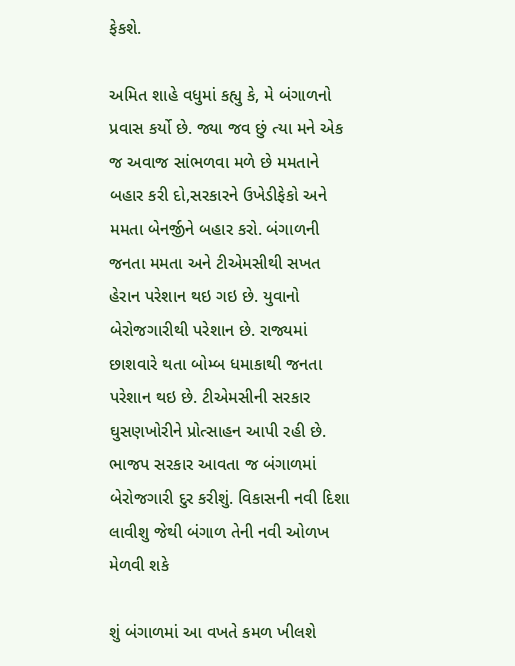ફેકશે.

અમિત શાહે વધુમાં કહ્યુ કે, મે બંગાળનો પ્રવાસ કર્યો છે. જ્યા જવ છું ત્યા મને એક જ અવાજ સાંભળવા મળે છે મમતાને બહાર કરી દો,સરકારને ઉખેડીફેકો અને મમતા બેનર્જીને બહાર કરો. બંગાળની જનતા મમતા અને ટીએમસીથી સખત હેરાન પરેશાન થઇ ગઇ છે. યુવાનો બેરોજગારીથી પરેશાન છે. રાજ્યમાં છાશવારે થતા બોમ્બ ધમાકાથી જનતા પરેશાન થઇ છે. ટીએમસીની સરકાર ઘુસણખોરીને પ્રોત્સાહન આપી રહી છે. ભાજપ સરકાર આવતા જ બંગાળમાં બેરોજગારી દુર કરીશું. વિકાસની નવી દિશા લાવીશુ જેથી બંગાળ તેની નવી ઓળખ મેળવી શકે

શું બંગાળમાં આ વખતે કમળ ખીલશે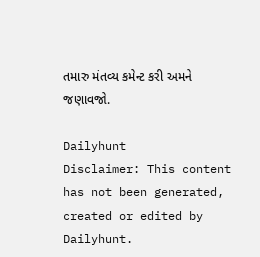તમારુ મંતવ્ય કમેન્ટ કરી અમને જણાવજો.

Dailyhunt
Disclaimer: This content has not been generated, created or edited by Dailyhunt.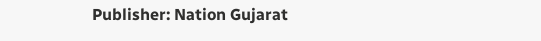Publisher: Nation Gujarat